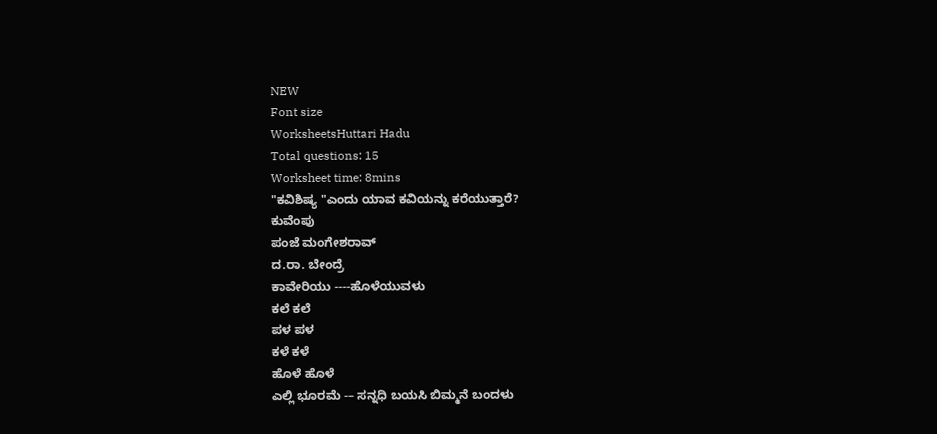NEW
Font size
WorksheetsHuttari Hadu
Total questions: 15
Worksheet time: 8mins
"ಕವಿಶಿಷ್ಯ "ಎಂದು ಯಾವ ಕವಿಯನ್ನು ಕರೆಯುತ್ತಾರೆ?
ಕುವೆಂಪು
ಪಂಜೆ ಮಂಗೇಶರಾವ್
ದ.ರಾ. ಬೇಂದ್ರೆ
ಕಾವೇರಿಯು ----ಹೊಳೆಯುವಳು
ಕಲೆ ಕಲೆ
ಪಳ ಪಳ
ಕಳೆ ಕಳೆ
ಹೊಳೆ ಹೊಳೆ
ಎಲ್ಲಿ ಭೂರಮೆ -– ಸನ್ನಧಿ ಬಯಸಿ ಬಿಮ್ಮನೆ ಬಂದಳು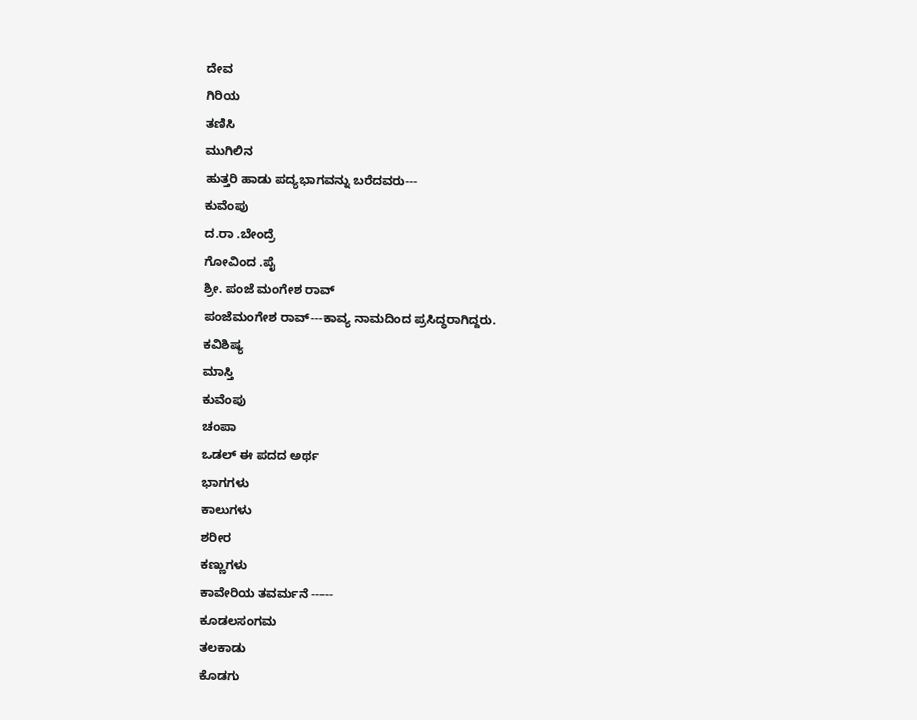ದೇವ
ಗಿರಿಯ
ತಣಿಸಿ
ಮುಗಿಲಿನ
ಹುತ್ತರಿ ಹಾಡು ಪದ್ಯಭಾಗವನ್ನು ಬರೆದವರು---
ಕುವೆಂಪು
ದ.ರಾ .ಬೇಂದ್ರೆ
ಗೋವಿಂದ .ಪೈ
ಶ್ರೀ. ಪಂಜೆ ಮಂಗೇಶ ರಾವ್
ಪಂಜೆಮಂಗೇಶ ರಾವ್---ಕಾವ್ಯ ನಾಮದಿಂದ ಪ್ರಸಿದ್ಧರಾಗಿದ್ದರು.
ಕವಿಶಿಷ್ಯ
ಮಾಸ್ತಿ
ಕುವೆಂಪು
ಚಂಪಾ
ಒಡಲ್ ಈ ಪದದ ಅರ್ಥ
ಭಾಗಗಳು
ಕಾಲುಗಳು
ಶರೀರ
ಕಣ್ಣುಗಳು
ಕಾವೇರಿಯ ತವರ್ಮನೆ --–--
ಕೂಡಲಸಂಗಮ
ತಲಕಾಡು
ಕೊಡಗು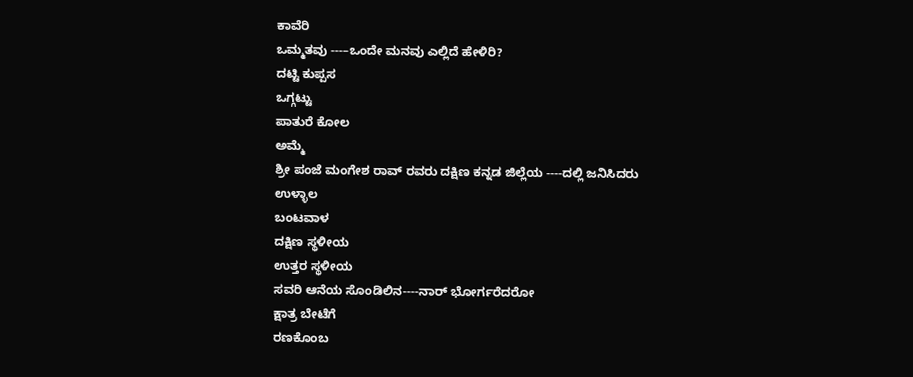ಕಾವೆರಿ
ಒಮ್ಮತವು ---–ಒಂದೇ ಮನವು ಎಲ್ಲಿದೆ ಹೇಳಿರಿ?
ದಟ್ಟಿ ಕುಪ್ಪಸ
ಒಗ್ಗಟ್ಟು
ಪಾತುರೆ ಕೋಲ
ಅಮ್ಮೆ
ಶ್ರೀ ಪಂಜೆ ಮಂಗೇಶ ರಾವ್ ರವರು ದಕ್ಷಿಣ ಕನ್ನಡ ಜಿಲ್ಲೆಯ ----ದಲ್ಲಿ ಜನಿಸಿದರು
ಉಳ್ಳಾಲ
ಬಂಟವಾಳ
ದಕ್ಷಿಣ ಸ್ಥಳೀಯ
ಉತ್ತರ ಸ್ಥಳೀಯ
ಸವರಿ ಆನೆಯ ಸೊಂಡಿಲಿನ----ನಾರ್ ಭೋರ್ಗರೆದರೋ
ಕ್ಷಾತ್ರ ಬೇಟೆಗೆ
ರಣಕೊಂಬ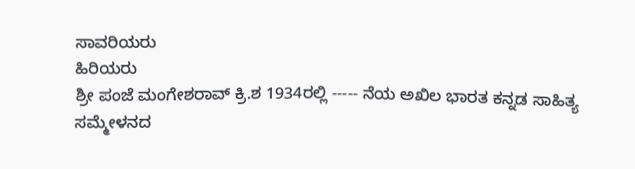ಸಾವರಿಯರು
ಹಿರಿಯರು
ಶ್ರೀ ಪಂಜೆ ಮಂಗೇಶರಾವ್ ಕ್ರಿ.ಶ 1934ರಲ್ಲಿ ----- ನೆಯ ಅಖಿಲ ಭಾರತ ಕನ್ನಡ ಸಾಹಿತ್ಯ ಸಮ್ಮೇಳನದ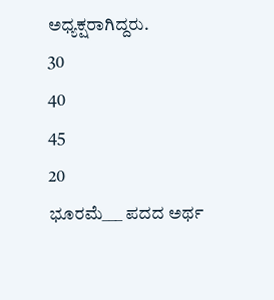ಅಧ್ಯಕ್ಷರಾಗಿದ್ದರು.
30
40
45
20
ಭೂರಮೆ___ ಪದದ ಅರ್ಥ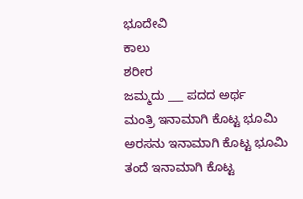ಭೂದೇವಿ
ಕಾಲು
ಶರೀರ
ಜಮ್ಮದು ___ ಪದದ ಅರ್ಥ
ಮಂತ್ರಿ ಇನಾಮಾಗಿ ಕೊಟ್ಟ ಭೂಮಿ
ಅರಸನು ಇನಾಮಾಗಿ ಕೊಟ್ಟ ಭೂಮಿ
ತಂದೆ ಇನಾಮಾಗಿ ಕೊಟ್ಟ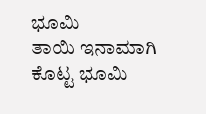ಭೂಮಿ
ತಾಯಿ ಇನಾಮಾಗಿ ಕೊಟ್ಟ ಭೂಮಿ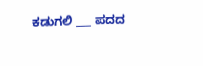ಕಡುಗಲಿ ___ ಪದದ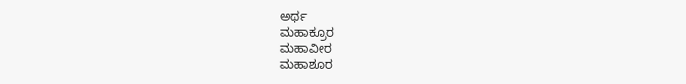ಅರ್ಥ
ಮಹಾಕ್ರೂರ
ಮಹಾವೀರ
ಮಹಾಶೂರ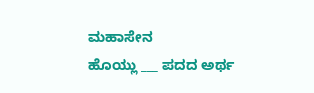ಮಹಾಸೇನ
ಹೊಯ್ಲು ___ ಪದದ ಅರ್ಥ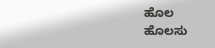ಹೊಲ
ಹೊಲಸು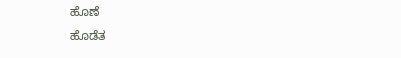ಹೊಣೆ
ಹೊಡೆತ